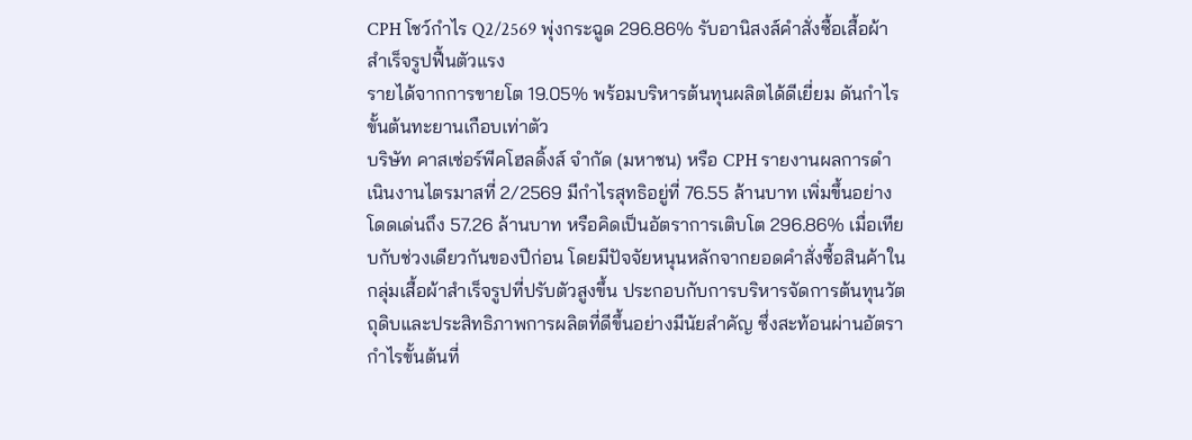CPH โชว์กำไร Q2/2569 พุ่งกระฉูด 296.86% รับอานิสงส์คำสั่งซื้อเสื้อผ้าสำเร็จรูปฟื้นตัวแรง
รายได้จากการขายโต 19.05% พร้อมบริหารต้นทุนผลิตได้ดีเยี่ยม ดันกำไรขั้นต้นทะยานเกือบเท่าตัว
บริษัท คาสเซ่อร์พีคโฮลดิ้งส์ จำกัด (มหาชน) หรือ CPH รายงานผลการดำเนินงานไตรมาสที่ 2/2569 มีกำไรสุทธิอยู่ที่ 76.55 ล้านบาท เพิ่มขึ้นอย่างโดดเด่นถึง 57.26 ล้านบาท หรือคิดเป็นอัตราการเติบโต 296.86% เมื่อเทียบกับช่วงเดียวกันของปีก่อน โดยมีปัจจัยหนุนหลักจากยอดคำสั่งซื้อสินค้าในกลุ่มเสื้อผ้าสำเร็จรูปที่ปรับตัวสูงขึ้น ประกอบกับการบริหารจัดการต้นทุนวัตถุดิบและประสิทธิภาพการผลิตที่ดีขึ้นอย่างมีนัยสำคัญ ซึ่งสะท้อนผ่านอัตรากำไรขั้นต้นที่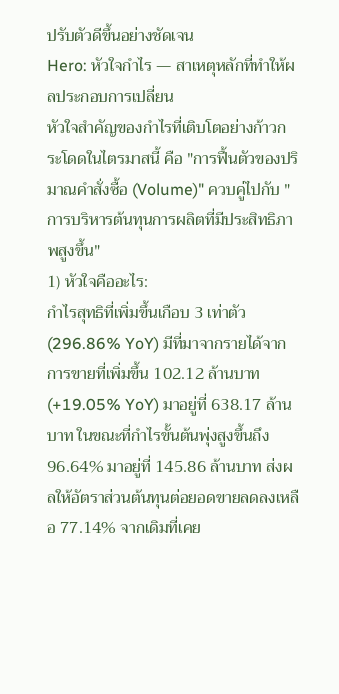ปรับตัวดีขึ้นอย่างชัดเจน
Hero: หัวใจกำไร — สาเหตุหลักที่ทำให้ผลประกอบการเปลี่ยน
หัวใจสำคัญของกำไรที่เติบโตอย่างก้าวกระโดดในไตรมาสนี้ คือ "การฟื้นตัวของปริมาณคำสั่งซื้อ (Volume)" ควบคู่ไปกับ "การบริหารต้นทุนการผลิตที่มีประสิทธิภาพสูงขึ้น"
1) หัวใจคืออะไร:
กำไรสุทธิที่เพิ่มขึ้นเกือบ 3 เท่าตัว (296.86% YoY) มีที่มาจากรายได้จากการขายที่เพิ่มขึ้น 102.12 ล้านบาท (+19.05% YoY) มาอยู่ที่ 638.17 ล้านบาท ในขณะที่กำไรขั้นต้นพุ่งสูงขึ้นถึง 96.64% มาอยู่ที่ 145.86 ล้านบาท ส่งผลให้อัตราส่วนต้นทุนต่อยอดขายลดลงเหลือ 77.14% จากเดิมที่เคย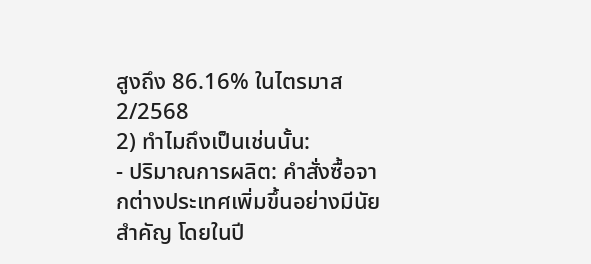สูงถึง 86.16% ในไตรมาส 2/2568
2) ทำไมถึงเป็นเช่นนั้น:
- ปริมาณการผลิต: คำสั่งซื้อจากต่างประเทศเพิ่มขึ้นอย่างมีนัยสำคัญ โดยในปี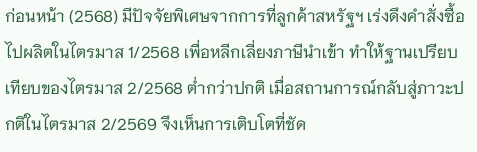ก่อนหน้า (2568) มีปัจจัยพิเศษจากการที่ลูกค้าสหรัฐฯ เร่งดึงคำสั่งซื้อไปผลิตในไตรมาส 1/2568 เพื่อหลีกเลี่ยงภาษีนำเข้า ทำให้ฐานเปรียบเทียบของไตรมาส 2/2568 ต่ำกว่าปกติ เมื่อสถานการณ์กลับสู่ภาวะปกติในไตรมาส 2/2569 จึงเห็นการเติบโตที่ชัด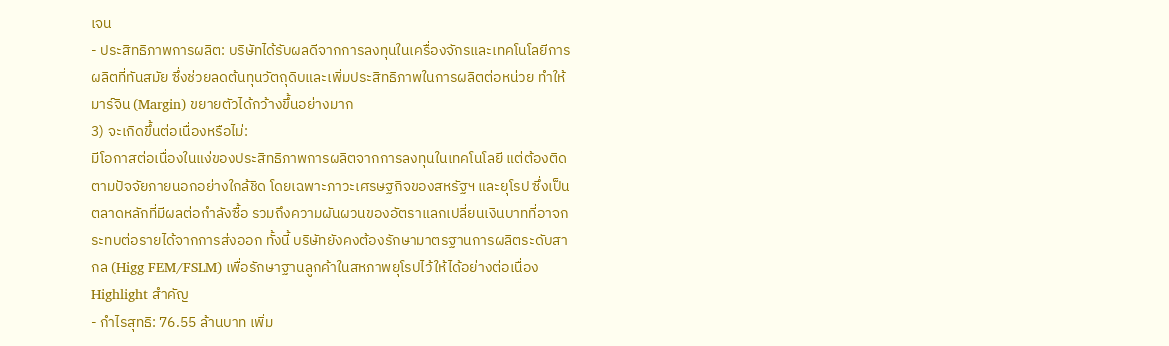เจน
- ประสิทธิภาพการผลิต: บริษัทได้รับผลดีจากการลงทุนในเครื่องจักรและเทคโนโลยีการผลิตที่ทันสมัย ซึ่งช่วยลดต้นทุนวัตถุดิบและเพิ่มประสิทธิภาพในการผลิตต่อหน่วย ทำให้มาร์จิน (Margin) ขยายตัวได้กว้างขึ้นอย่างมาก
3) จะเกิดขึ้นต่อเนื่องหรือไม่:
มีโอกาสต่อเนื่องในแง่ของประสิทธิภาพการผลิตจากการลงทุนในเทคโนโลยี แต่ต้องติดตามปัจจัยภายนอกอย่างใกล้ชิด โดยเฉพาะภาวะเศรษฐกิจของสหรัฐฯ และยุโรป ซึ่งเป็นตลาดหลักที่มีผลต่อกำลังซื้อ รวมถึงความผันผวนของอัตราแลกเปลี่ยนเงินบาทที่อาจกระทบต่อรายได้จากการส่งออก ทั้งนี้ บริษัทยังคงต้องรักษามาตรฐานการผลิตระดับสากล (Higg FEM/FSLM) เพื่อรักษาฐานลูกค้าในสหภาพยุโรปไว้ให้ได้อย่างต่อเนื่อง
Highlight สำคัญ
- กำไรสุทธิ: 76.55 ล้านบาท เพิ่ม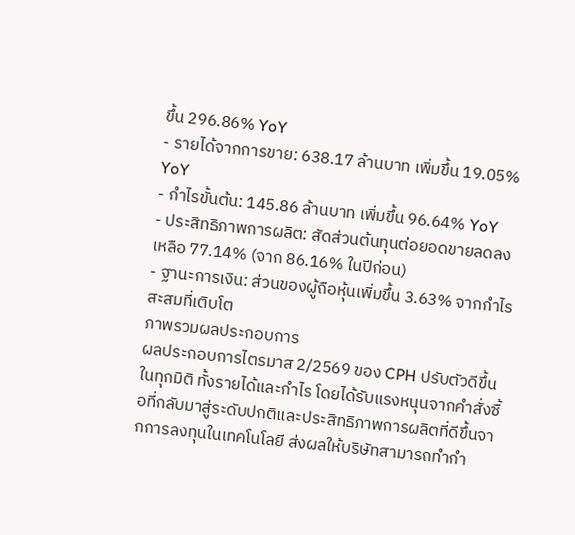ขึ้น 296.86% YoY
- รายได้จากการขาย: 638.17 ล้านบาท เพิ่มขึ้น 19.05% YoY
- กำไรขั้นต้น: 145.86 ล้านบาท เพิ่มขึ้น 96.64% YoY
- ประสิทธิภาพการผลิต: สัดส่วนต้นทุนต่อยอดขายลดลงเหลือ 77.14% (จาก 86.16% ในปีก่อน)
- ฐานะการเงิน: ส่วนของผู้ถือหุ้นเพิ่มขึ้น 3.63% จากกำไรสะสมที่เติบโต
ภาพรวมผลประกอบการ
ผลประกอบการไตรมาส 2/2569 ของ CPH ปรับตัวดีขึ้นในทุกมิติ ทั้งรายได้และกำไร โดยได้รับแรงหนุนจากคำสั่งซื้อที่กลับมาสู่ระดับปกติและประสิทธิภาพการผลิตที่ดีขึ้นจากการลงทุนในเทคโนโลยี ส่งผลให้บริษัทสามารถทำกำ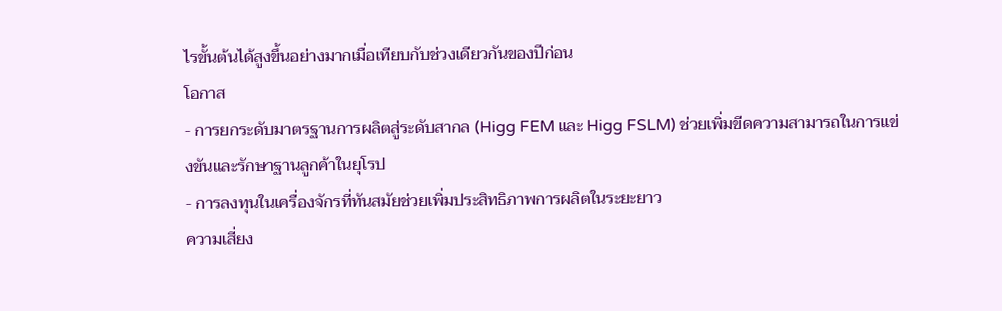ไรขั้นต้นได้สูงขึ้นอย่างมากเมื่อเทียบกับช่วงเดียวกันของปีก่อน
โอกาส
- การยกระดับมาตรฐานการผลิตสู่ระดับสากล (Higg FEM และ Higg FSLM) ช่วยเพิ่มขีดความสามารถในการแข่งขันและรักษาฐานลูกค้าในยุโรป
- การลงทุนในเครื่องจักรที่ทันสมัยช่วยเพิ่มประสิทธิภาพการผลิตในระยะยาว
ความเสี่ยง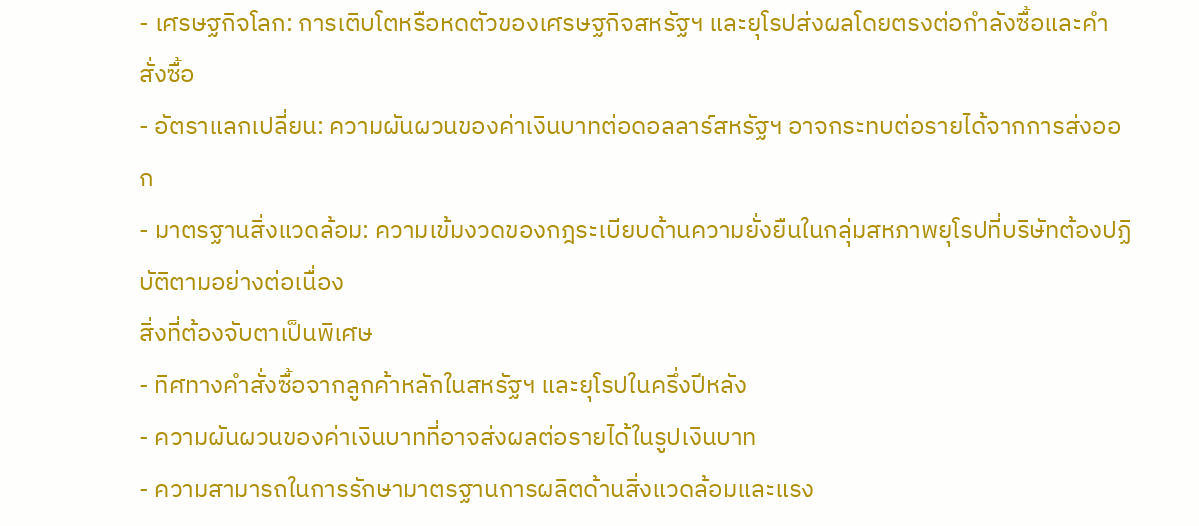- เศรษฐกิจโลก: การเติบโตหรือหดตัวของเศรษฐกิจสหรัฐฯ และยุโรปส่งผลโดยตรงต่อกำลังซื้อและคำสั่งซื้อ
- อัตราแลกเปลี่ยน: ความผันผวนของค่าเงินบาทต่อดอลลาร์สหรัฐฯ อาจกระทบต่อรายได้จากการส่งออก
- มาตรฐานสิ่งแวดล้อม: ความเข้มงวดของกฎระเบียบด้านความยั่งยืนในกลุ่มสหภาพยุโรปที่บริษัทต้องปฏิบัติตามอย่างต่อเนื่อง
สิ่งที่ต้องจับตาเป็นพิเศษ
- ทิศทางคำสั่งซื้อจากลูกค้าหลักในสหรัฐฯ และยุโรปในครึ่งปีหลัง
- ความผันผวนของค่าเงินบาทที่อาจส่งผลต่อรายได้ในรูปเงินบาท
- ความสามารถในการรักษามาตรฐานการผลิตด้านสิ่งแวดล้อมและแรง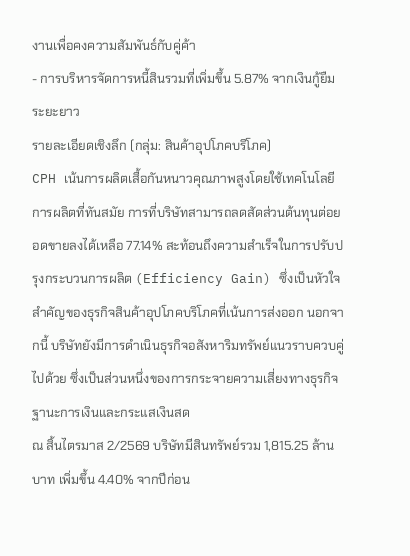งานเพื่อคงความสัมพันธ์กับคู่ค้า
- การบริหารจัดการหนี้สินรวมที่เพิ่มขึ้น 5.87% จากเงินกู้ยืมระยะยาว
รายละเอียดเชิงลึก (กลุ่ม: สินค้าอุปโภคบริโภค)
CPH เน้นการผลิตเสื้อกันหนาวคุณภาพสูงโดยใช้เทคโนโลยีการผลิตที่ทันสมัย การที่บริษัทสามารถลดสัดส่วนต้นทุนต่อยอดขายลงได้เหลือ 77.14% สะท้อนถึงความสำเร็จในการปรับปรุงกระบวนการผลิต (Efficiency Gain) ซึ่งเป็นหัวใจสำคัญของธุรกิจสินค้าอุปโภคบริโภคที่เน้นการส่งออก นอกจากนี้ บริษัทยังมีการดำเนินธุรกิจอสังหาริมทรัพย์แนวราบควบคู่ไปด้วย ซึ่งเป็นส่วนหนึ่งของการกระจายความเสี่ยงทางธุรกิจ
ฐานะการเงินและกระแสเงินสด
ณ สิ้นไตรมาส 2/2569 บริษัทมีสินทรัพย์รวม 1,815.25 ล้านบาท เพิ่มขึ้น 4.40% จากปีก่อน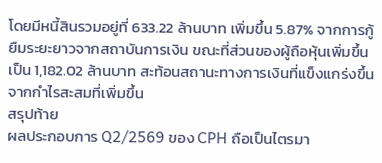โดยมีหนี้สินรวมอยู่ที่ 633.22 ล้านบาท เพิ่มขึ้น 5.87% จากการกู้ยืมระยะยาวจากสถาบันการเงิน ขณะที่ส่วนของผู้ถือหุ้นเพิ่มขึ้นเป็น 1,182.02 ล้านบาท สะท้อนสถานะทางการเงินที่แข็งแกร่งขึ้นจากกำไรสะสมที่เพิ่มขึ้น
สรุปท้าย
ผลประกอบการ Q2/2569 ของ CPH ถือเป็นไตรมา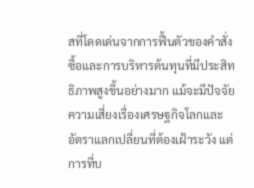สที่โดดเด่นจากการฟื้นตัวของคำสั่งซื้อและการบริหารต้นทุนที่มีประสิทธิภาพสูงขึ้นอย่างมาก แม้จะมีปัจจัยความเสี่ยงเรื่องเศรษฐกิจโลกและอัตราแลกเปลี่ยนที่ต้องเฝ้าระวัง แต่การที่บ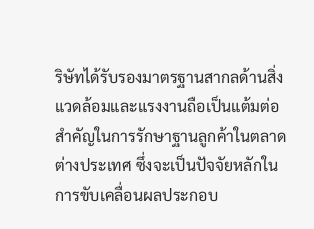ริษัทได้รับรองมาตรฐานสากลด้านสิ่งแวดล้อมและแรงงานถือเป็นแต้มต่อสำคัญในการรักษาฐานลูกค้าในตลาดต่างประเทศ ซึ่งจะเป็นปัจจัยหลักในการขับเคลื่อนผลประกอบ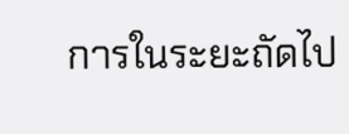การในระยะถัดไป